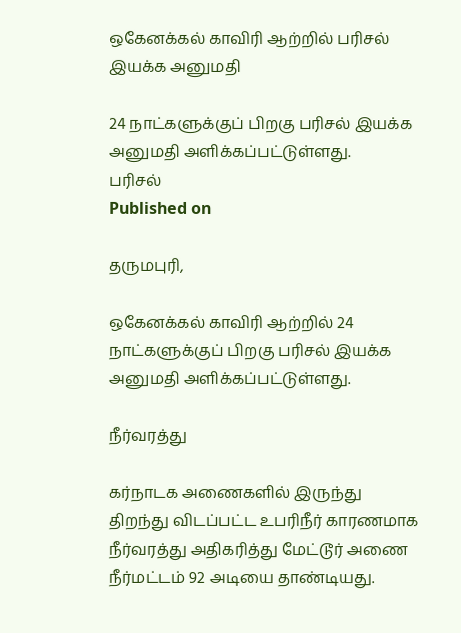ஒகேனக்கல் காவிரி ஆற்றில் பரிசல் இயக்க அனுமதி

24 நாட்களுக்குப் பிறகு பரிசல் இயக்க அனுமதி அளிக்கப்பட்டுள்ளது.
பரிசல்
Published on

தருமபுரி,

ஒகேனக்கல் காவிரி ஆற்றில் 24 நாட்களுக்குப் பிறகு பரிசல் இயக்க அனுமதி அளிக்கப்பட்டுள்ளது.

நீர்வரத்து

கர்நாடக அணைகளில் இருந்து திறந்து விடப்பட்ட உபரிநீர் காரணமாக நீர்வரத்து அதிகரித்து மேட்டூர் அணை நீர்மட்டம் 92 அடியை தாண்டியது.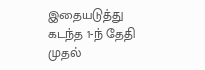இதையடுத்து கடந்த 1-ந் தேதி முதல்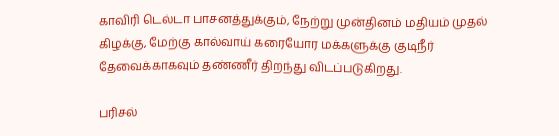காவிரி டெல்டா பாசனத்துக்கும், நேற்று முன்தினம் மதியம் முதல் கிழக்கு, மேற்கு கால்வாய் கரையோர மக்களுக்கு குடிநீர் தேவைக்காகவும் தண்ணீர் திறந்து விடப்படுகிறது.

பரிசல்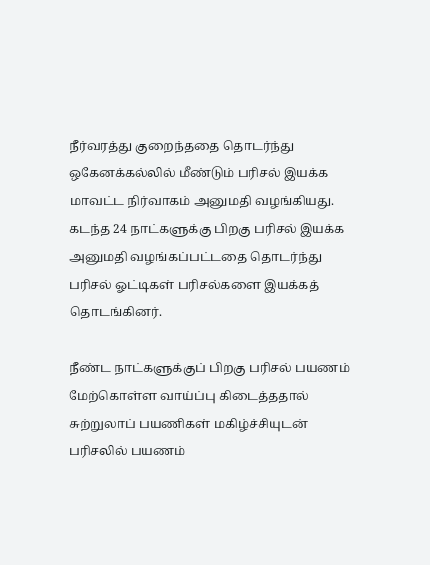நீர்வரத்து குறைந்ததை தொடர்ந்து ஒகேனக்கல்லில் மீண்டும் பரிசல் இயக்க மாவட்ட நிர்வாகம் அனுமதி வழங்கியது. கடந்த 24 நாட்களுக்கு பிறகு பரிசல் இயக்க அனுமதி வழங்கப்பட்டதை தொடர்ந்து பரிசல் ஓட்டிகள் பரிசல்களை இயக்கத் தொடங்கினர்.

நீண்ட நாட்களுக்குப் பிறகு பரிசல் பயணம் மேற்கொள்ள வாய்ப்பு கிடைத்ததால் சுற்றுலாப் பயணிகள் மகிழ்ச்சியுடன் பரிசலில் பயணம்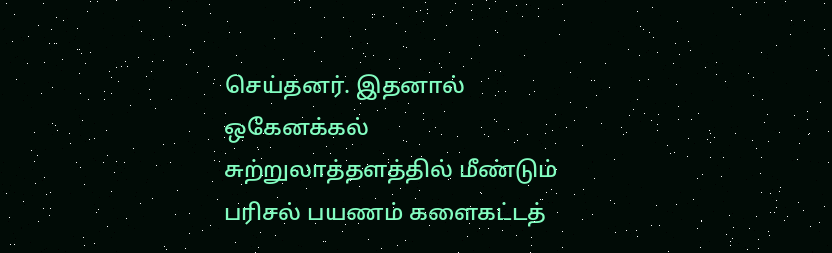செய்தனர். இதனால் ஒகேனக்கல் சுற்றுலாத்தளத்தில் மீண்டும் பரிசல் பயணம் களைகட்டத்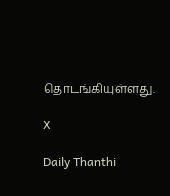தொடங்கியுள்ளது.

X

Daily Thanthi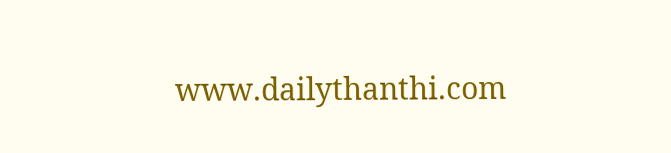www.dailythanthi.com